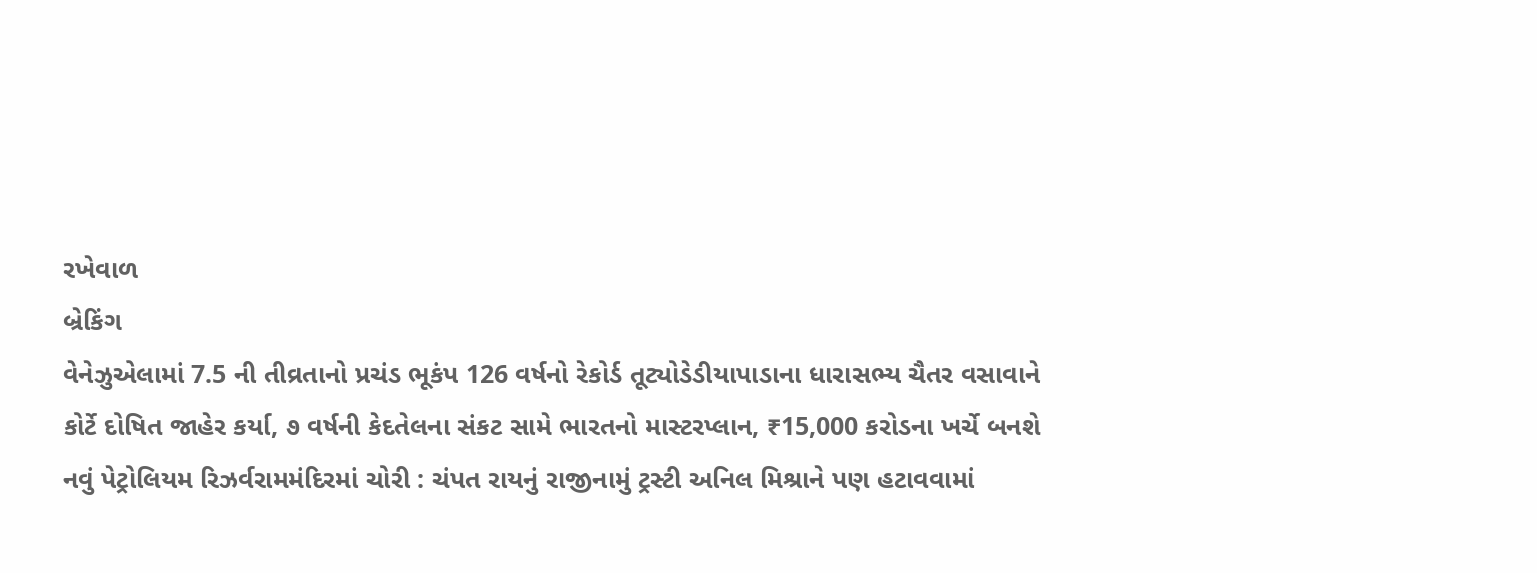રખેવાળ
બ્રેકિંગ
વેનેઝુએલામાં 7.5 ની તીવ્રતાનો પ્રચંડ ભૂકંપ 126 વર્ષનો રેકોર્ડ તૂટ્યોડેડીયાપાડાના ધારાસભ્ય ચૈતર વસાવાને કોર્ટે દોષિત જાહેર કર્યા, ૭ વર્ષની કેદતેલના સંકટ સામે ભારતનો માસ્ટરપ્લાન, ₹15,000 કરોડના ખર્ચે બનશે નવું પેટ્રોલિયમ રિઝર્વરામમંદિરમાં ચોરી : ચંપત રાયનું રાજીનામું ટ્રસ્ટી અનિલ મિશ્રાને પણ હટાવવામાં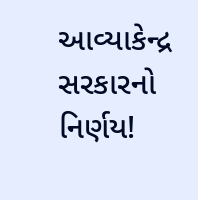આવ્યાકેન્દ્ર સરકારનો નિર્ણય!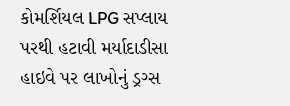કોમર્શિયલ LPG સપ્લાય પરથી હટાવી મર્યાદાડીસા હાઇવે પર લાખોનું ડ્રગ્સ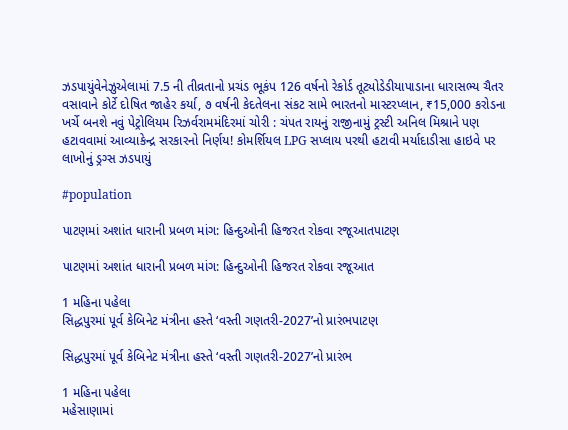ઝડપાયુંવેનેઝુએલામાં 7.5 ની તીવ્રતાનો પ્રચંડ ભૂકંપ 126 વર્ષનો રેકોર્ડ તૂટ્યોડેડીયાપાડાના ધારાસભ્ય ચૈતર વસાવાને કોર્ટે દોષિત જાહેર કર્યા, ૭ વર્ષની કેદતેલના સંકટ સામે ભારતનો માસ્ટરપ્લાન, ₹15,000 કરોડના ખર્ચે બનશે નવું પેટ્રોલિયમ રિઝર્વરામમંદિરમાં ચોરી : ચંપત રાયનું રાજીનામું ટ્રસ્ટી અનિલ મિશ્રાને પણ હટાવવામાં આવ્યાકેન્દ્ર સરકારનો નિર્ણય! કોમર્શિયલ LPG સપ્લાય પરથી હટાવી મર્યાદાડીસા હાઇવે પર લાખોનું ડ્રગ્સ ઝડપાયું

#population

પાટણમાં અશાંત ધારાની પ્રબળ માંગ: હિન્દુઓની હિજરત રોકવા રજૂઆતપાટણ

પાટણમાં અશાંત ધારાની પ્રબળ માંગ: હિન્દુઓની હિજરત રોકવા રજૂઆત

1 મહિના પહેલા
સિદ્ધપુરમાં પૂર્વ કેબિનેટ મંત્રીના હસ્તે ‘વસ્તી ગણતરી-2027’નો પ્રારંભપાટણ

સિદ્ધપુરમાં પૂર્વ કેબિનેટ મંત્રીના હસ્તે ‘વસ્તી ગણતરી-2027’નો પ્રારંભ

1 મહિના પહેલા
મહેસાણામાં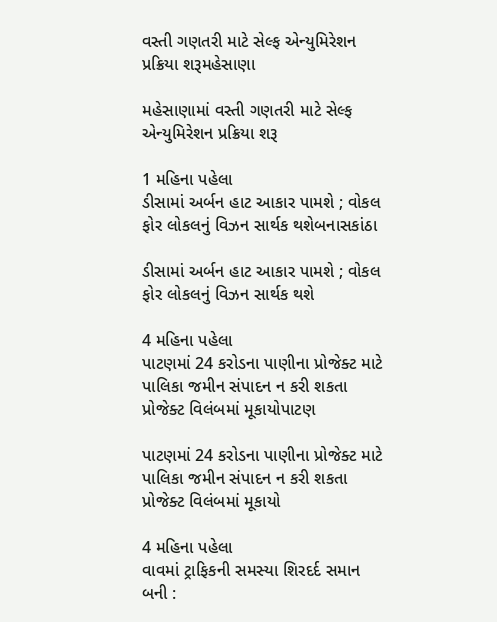વસ્તી ગણતરી માટે સેલ્ફ એન્યુમિરેશન પ્રક્રિયા શરૂમહેસાણા

મહેસાણામાં વસ્તી ગણતરી માટે સેલ્ફ એન્યુમિરેશન પ્રક્રિયા શરૂ

1 મહિના પહેલા
ડીસામાં અર્બન હાટ આકાર પામશે ; વોકલ ફોર લોકલનું વિઝન સાર્થક થશેબનાસકાંઠા

ડીસામાં અર્બન હાટ આકાર પામશે ; વોકલ ફોર લોકલનું વિઝન સાર્થક થશે

4 મહિના પહેલા
પાટણમાં 24 કરોડના પાણીના પ્રોજેક્ટ માટે પાલિકા જમીન સંપાદન ન કરી શકતા પ્રોજેક્ટ વિલંબમાં મૂકાયોપાટણ

પાટણમાં 24 કરોડના પાણીના પ્રોજેક્ટ માટે પાલિકા જમીન સંપાદન ન કરી શકતા પ્રોજેક્ટ વિલંબમાં મૂકાયો

4 મહિના પહેલા
વાવમાં ટ્રાફિકની સમસ્યા શિરદર્દ સમાન બની :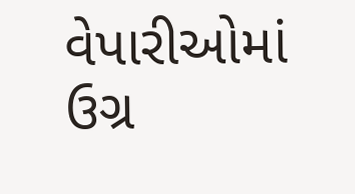વેપારીઓમાં ઉગ્ર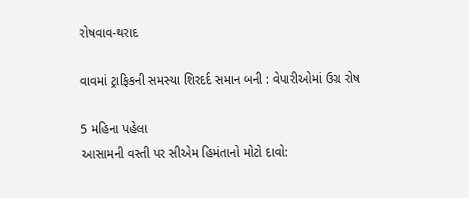રોષવાવ-થરાદ

વાવમાં ટ્રાફિકની સમસ્યા શિરદર્દ સમાન બની : વેપારીઓમાં ઉગ્ર રોષ

5 મહિના પહેલા
આસામની વસ્તી પર સીએમ હિમંતાનો મોટો દાવો: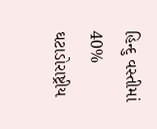હિન્દુ વસ્તીમાં 40% ઘટાડોરાષ્ટ્રીય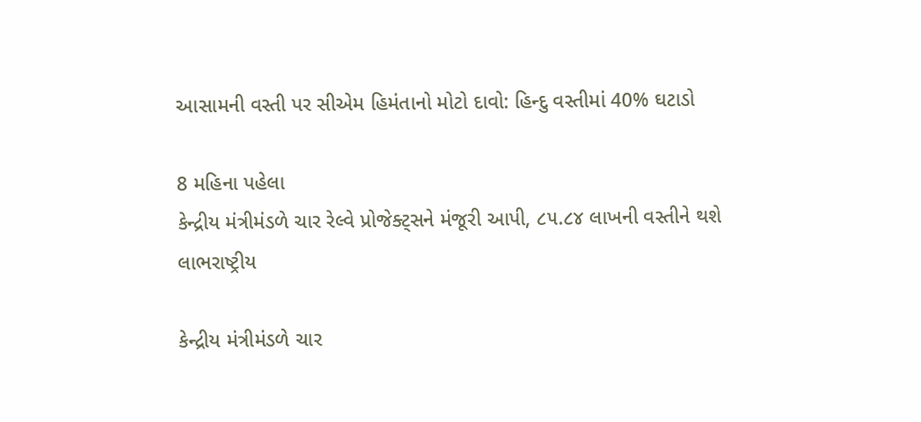આસામની વસ્તી પર સીએમ હિમંતાનો મોટો દાવો: હિન્દુ વસ્તીમાં 40% ઘટાડો

8 મહિના પહેલા
કેન્દ્રીય મંત્રીમંડળે ચાર રેલ્વે પ્રોજેક્ટ્સને મંજૂરી આપી, ૮૫.૮૪ લાખની વસ્તીને થશે લાભરાષ્ટ્રીય

કેન્દ્રીય મંત્રીમંડળે ચાર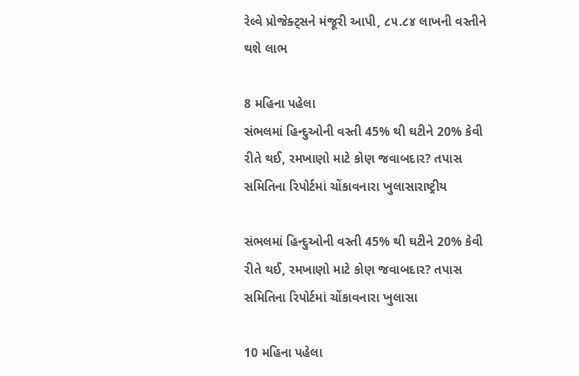રેલ્વે પ્રોજેક્ટ્સને મંજૂરી આપી, ૮૫.૮૪ લાખની વસ્તીને થશે લાભ

8 મહિના પહેલા
સંભલમાં હિન્દુઓની વસ્તી 45% થી ઘટીને 20% કેવી રીતે થઈ, રમખાણો માટે કોણ જવાબદાર? તપાસ સમિતિના રિપોર્ટમાં ચોંકાવનારા ખુલાસારાષ્ટ્રીય

સંભલમાં હિન્દુઓની વસ્તી 45% થી ઘટીને 20% કેવી રીતે થઈ, રમખાણો માટે કોણ જવાબદાર? તપાસ સમિતિના રિપોર્ટમાં ચોંકાવનારા ખુલાસા

10 મહિના પહેલા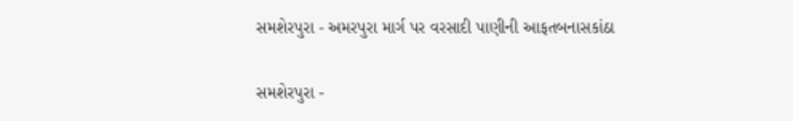સમશેરપુરા - અમરપુરા માર્ગ પર વરસાદી પાણીની આફતબનાસકાંઠા

સમશેરપુરા -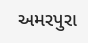અમરપુરા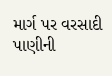માર્ગ પર વરસાદી પાણીની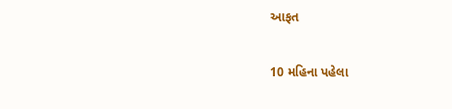આફત

10 મહિના પહેલા